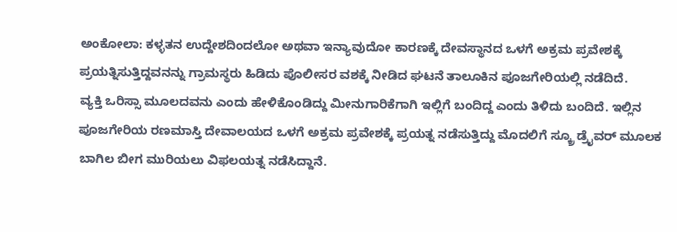ಅಂಕೋಲಾ: ಕಳ್ಳತನ ಉದ್ದೇಶದಿಂದಲೋ ಅಥವಾ ಇನ್ಯಾವುದೋ ಕಾರಣಕ್ಕೆ ದೇವಸ್ಥಾನದ ಒಳಗೆ ಅಕ್ರಮ ಪ್ರವೇಶಕ್ಕೆ ಪ್ರಯತ್ನಿಸುತ್ತಿದ್ದವನನ್ನು ಗ್ರಾಮಸ್ಥರು ಹಿಡಿದು ಪೊಲೀಸರ ವಶಕ್ಕೆ ನೀಡಿದ ಘಟನೆ ತಾಲೂಕಿನ ಪೂಜಗೇರಿಯಲ್ಲಿ ನಡೆದಿದೆ.
ವ್ಯಕ್ತಿ ಒರಿಸ್ಸಾ ಮೂಲದವನು ಎಂದು ಹೇಳಿಕೊಂಡಿದ್ದು ಮೀನುಗಾರಿಕೆಗಾಗಿ ಇಲ್ಲಿಗೆ ಬಂದಿದ್ದ ಎಂದು ತಿಳಿದು ಬಂದಿದೆ. ಇಲ್ಲಿನ ಪೂಜಗೇರಿಯ ರಣಮಾಸ್ತಿ ದೇವಾಲಯದ ಒಳಗೆ ಅಕ್ರಮ ಪ್ರವೇಶಕ್ಕೆ ಪ್ರಯತ್ನ ನಡೆಸುತ್ತಿದ್ದು ಮೊದಲಿಗೆ ಸ್ಕ್ರೂ ಡ್ರೈವರ್ ಮೂಲಕ ಬಾಗಿಲ ಬೀಗ ಮುರಿಯಲು ವಿಫಲಯತ್ನ ನಡೆಸಿದ್ದಾನೆ.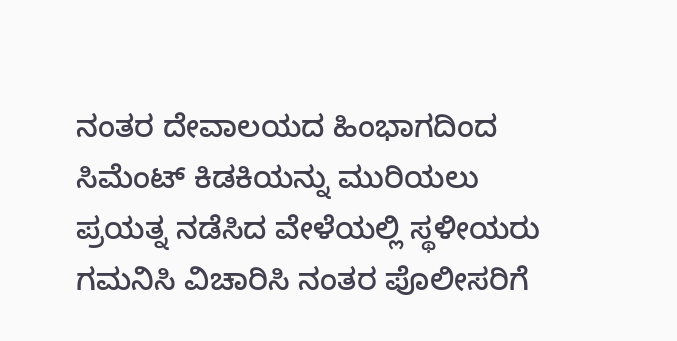ನಂತರ ದೇವಾಲಯದ ಹಿಂಭಾಗದಿಂದ ಸಿಮೆಂಟ್ ಕಿಡಕಿಯನ್ನು ಮುರಿಯಲು ಪ್ರಯತ್ನ ನಡೆಸಿದ ವೇಳೆಯಲ್ಲಿ ಸ್ಥಳೀಯರು ಗಮನಿಸಿ ವಿಚಾರಿಸಿ ನಂತರ ಪೊಲೀಸರಿಗೆ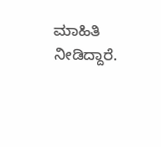ಮಾಹಿತಿ ನೀಡಿದ್ದಾರೆ.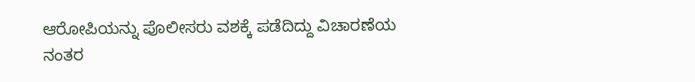ಆರೋಪಿಯನ್ನು ಪೊಲೀಸರು ವಶಕ್ಕೆ ಪಡೆದಿದ್ದು ವಿಚಾರಣೆಯ ನಂತರ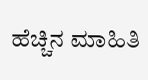ಹೆಚ್ಚಿನ ಮಾಹಿತಿ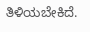ತಿಳಿಯಬೇಕಿದೆ.